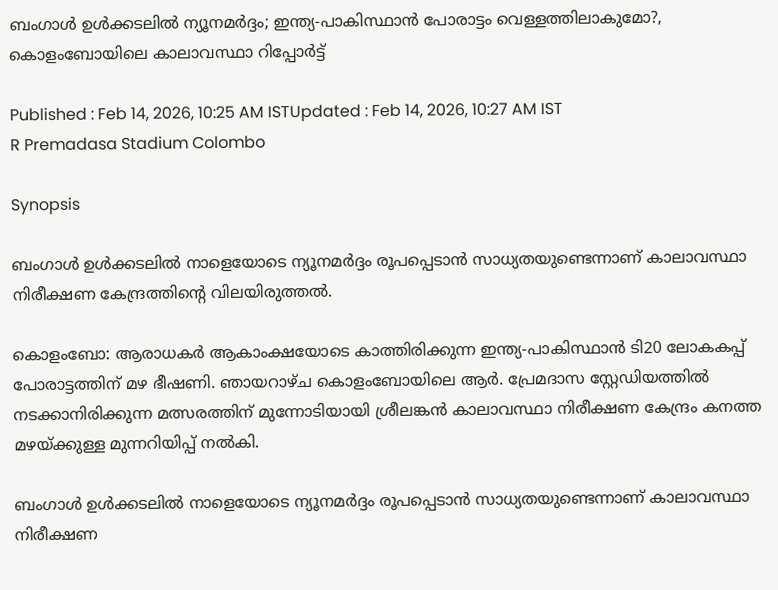ബംഗാൾ ഉൾക്കടലിൽ ന്യൂനമർദ്ദം; ഇന്ത്യ-പാകിസ്ഥാൻ പോരാട്ടം വെള്ളത്തിലാകുമോ?, കൊളംബോയിലെ കാലാവസ്ഥാ റിപ്പോര്‍ട്ട്

Published : Feb 14, 2026, 10:25 AM ISTUpdated : Feb 14, 2026, 10:27 AM IST
R Premadasa Stadium Colombo

Synopsis

ബംഗാൾ ഉൾക്കടലിൽ നാളെയോടെ ന്യൂനമർദ്ദം രൂപപ്പെടാൻ സാധ്യതയുണ്ടെന്നാണ് കാലാവസ്ഥാ നിരീക്ഷണ കേന്ദ്രത്തിന്‍റെ വിലയിരുത്തൽ.

കൊളംബോ: ആരാധകര്‍ ആകാംക്ഷയോടെ കാത്തിരിക്കുന്ന ഇന്ത്യ-പാകിസ്ഥാൻ ടി20 ലോകകപ്പ് പോരാട്ടത്തിന് മഴ ഭീഷണി. ഞായറാഴ്ച കൊളംബോയിലെ ആർ. പ്രേമദാസ സ്റ്റേഡിയത്തിൽ നടക്കാനിരിക്കുന്ന മത്സരത്തിന് മുന്നോടിയായി ശ്രീലങ്കൻ കാലാവസ്ഥാ നിരീക്ഷണ കേന്ദ്രം കനത്ത മഴയ്ക്കുള്ള മുന്നറിയിപ്പ് നൽകി.

ബംഗാൾ ഉൾക്കടലിൽ നാളെയോടെ ന്യൂനമർദ്ദം രൂപപ്പെടാൻ സാധ്യതയുണ്ടെന്നാണ് കാലാവസ്ഥാ നിരീക്ഷണ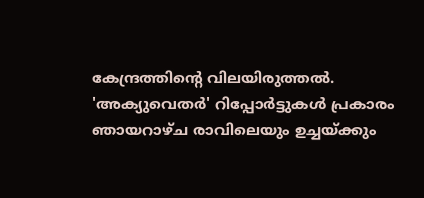കേന്ദ്രത്തിന്‍റെ വിലയിരുത്തൽ. 'അക്യുവെതർ' റിപ്പോർട്ടുകൾ പ്രകാരം ഞായറാഴ്ച രാവിലെയും ഉച്ചയ്ക്കും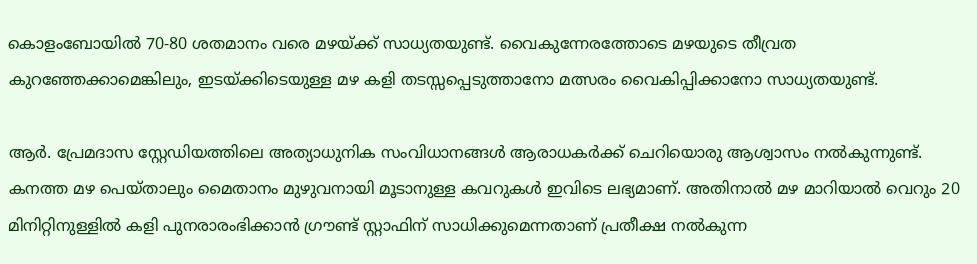കൊളംബോയിൽ 70-80 ശതമാനം വരെ മഴയ്ക്ക് സാധ്യതയുണ്ട്. വൈകുന്നേരത്തോടെ മഴയുടെ തീവ്രത കുറഞ്ഞേക്കാമെങ്കിലും, ഇടയ്ക്കിടെയുള്ള മഴ കളി തടസ്സപ്പെടുത്താനോ മത്സരം വൈകിപ്പിക്കാനോ സാധ്യതയുണ്ട്.

ആർ. പ്രേമദാസ സ്റ്റേഡിയത്തിലെ അത്യാധുനിക സംവിധാനങ്ങള്‍ ആരാധകർക്ക് ചെറിയൊരു ആശ്വാസം നൽകുന്നുണ്ട്. കനത്ത മഴ പെയ്താലും മൈതാനം മുഴുവനായി മൂടാനുള്ള കവറുകൾ ഇവിടെ ലഭ്യമാണ്. അതിനാൽ മഴ മാറിയാൽ വെറും 20 മിനിറ്റിനുള്ളിൽ കളി പുനരാരംഭിക്കാൻ ഗ്രൗണ്ട് സ്റ്റാഫിന് സാധിക്കുമെന്നതാണ് പ്രതീക്ഷ നല്‍കുന്ന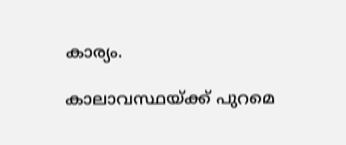കാര്യം.

കാലാവസ്ഥയ്ക്ക് പുറമെ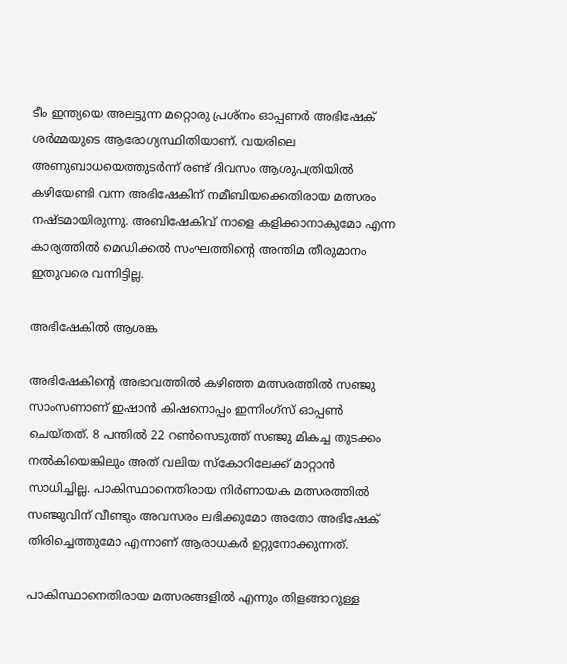ടീം ഇന്ത്യയെ അലട്ടുന്ന മറ്റൊരു പ്രശ്നം ഓപ്പണർ അഭിഷേക് ശർമ്മയുടെ ആരോഗ്യസ്ഥിതിയാണ്. വയരിലെ അണുബാധയെത്തുടർന്ന് രണ്ട് ദിവസം ആശുപത്രിയിൽ കഴിയേണ്ടി വന്ന അഭിഷേകിന് നമീബിയക്കെതിരായ മത്സരം നഷ്ടമായിരുന്നു. അബിഷേകിവ് നാളെ കളിക്കാനാകുമോ എന്ന കാര്യത്തിൽ മെഡിക്കൽ സംഘത്തിന്‍റെ അന്തിമ തീരുമാനം ഇതുവരെ വന്നിട്ടില്ല.

അഭിഷേകില്‍ ആശങ്ക

അഭിഷേകിന്‍റെ അഭാവത്തിൽ കഴിഞ്ഞ മത്സരത്തിൽ സഞ്ജു സാംസണാണ് ഇഷാൻ കിഷനൊപ്പം ഇന്നിംഗ്സ് ഓപ്പൺ ചെയ്തത്. 8 പന്തിൽ 22 റൺസെടുത്ത് സഞ്ജു മികച്ച തുടക്കം നൽകിയെങ്കിലും അത് വലിയ സ്കോറിലേക്ക് മാറ്റാൻ സാധിച്ചില്ല. പാകിസ്ഥാനെതിരായ നിർണായക മത്സരത്തിൽ സഞ്ജുവിന് വീണ്ടും അവസരം ലഭിക്കുമോ അതോ അഭിഷേക് തിരിച്ചെത്തുമോ എന്നാണ് ആരാധകർ ഉറ്റുനോക്കുന്നത്.

പാകിസ്ഥാനെതിരായ മത്സരങ്ങളിൽ എന്നും തിളങ്ങാറുള്ള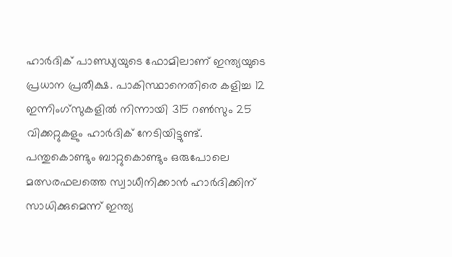ഹാർദിക് പാണ്ഡ്യയുടെ ഫോമിലാണ് ഇന്ത്യയുടെ പ്രധാന പ്രതീക്ഷ. പാകിസ്ഥാനെതിരെ കളിച്ച 12 ഇന്നിംഗ്സുകളിൽ നിന്നായി 315 റൺസും 25 വിക്കറ്റുകളും ഹാർദിക് നേടിയിട്ടുണ്ട്. പന്തുകൊണ്ടും ബാറ്റുകൊണ്ടും ഒരുപോലെ മത്സരഫലത്തെ സ്വാധീനിക്കാൻ ഹാർദിക്കിന് സാധിക്കുമെന്ന് ഇന്ത്യ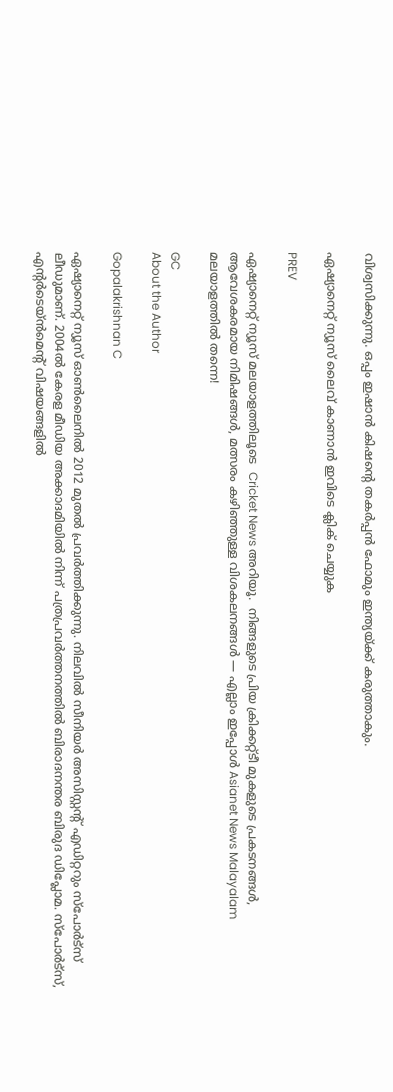വിശ്വസിക്കുന്നു. ഒപ്പം ഇഷാൻ കിഷന്‍റെ തകർപ്പൻ ഫോമും ഇന്ത്യയ്ക്ക് കരുത്താകും.

ഏഷ്യാനെറ്റ് ന്യൂസ് ലൈവ് കാണാന്‍ ഇവിടെ ക്ലിക് ചെയ്യുക

PREV

ഏഷ്യാനെറ്റ് ന്യൂസ് മലയാളത്തിലൂടെ  Cricket News അറിയൂ.  നിങ്ങളുടെ പ്രിയ ക്രിക്കറ്റ്ടീ മുകളുടെ പ്രകടനങ്ങൾ, ആവേശകരമായ നിമിഷങ്ങൾ, മത്സരം കഴിഞ്ഞുള്ള വിശകലനങ്ങൾ — എല്ലാം ഇപ്പോൾ Asianet News Malayalam മലയാളത്തിൽ തന്നെ!

GC
About the Author

Gopalakrishnan C

ഏഷ്യാനെറ്റ് ന്യൂസ് ഓണ്‍ലൈനില്‍ 2012 മുതല്‍ പ്രവര്‍ത്തിക്കുന്നു. നിലവില്‍ സീനിയര്‍ അസിസ്റ്റന്‍റ് എഡിറ്ററും സ്പോർട്സ് ലീഡുമാണ്. 2004ൽ കേരള മീഡിയ അക്കാദമിയില്‍ നിന്ന് പത്രപ്രവര്‍ത്തനത്തില്‍ ബിരാദനന്തര ബിരുദ ഡിപ്ലോമ. സ്പോര്‍ട്സ്, എന്‍റര്‍ടെയ്ൻമെന്‍റ് വിഷയങ്ങളില്‍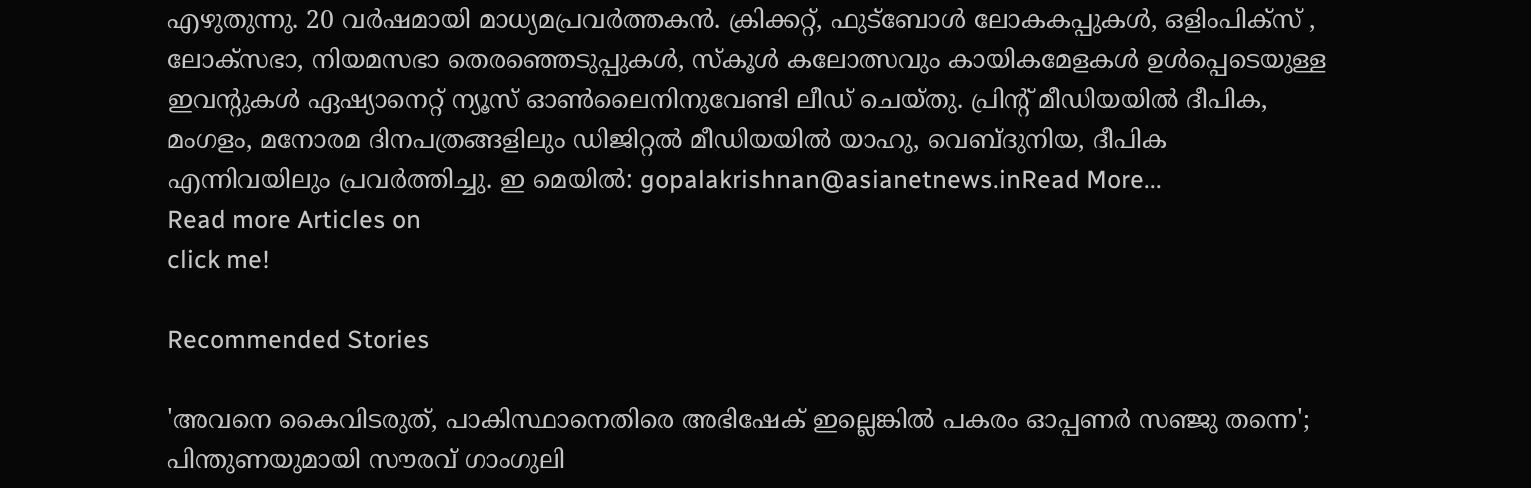എഴുതുന്നു. 20 വര്‍ഷമായി മാധ്യമപ്രവര്‍ത്തകൻ. ക്രിക്കറ്റ്, ഫുട്ബോള്‍ ലോകകപ്പുകൾ, ഒളിംപിക്സ് , ലോക്സഭാ, നിയമസഭാ തെരഞ്ഞെടുപ്പുകള്‍, സ്കൂള്‍ കലോത്സവും കായികമേളകള്‍ ഉള്‍പ്പെടെയുള്ള ഇവന്‍റുകള്‍ ഏഷ്യാനെറ്റ് ന്യൂസ് ഓണ്‍ലൈനിനുവേണ്ടി ലീഡ് ചെയ്തു. പ്രിന്‍റ് മീഡിയയില്‍ ദീപിക, മംഗളം, മനോരമ ദിനപത്രങ്ങളിലും ഡിജിറ്റൽ മീഡിയയില്‍ യാഹു, വെബ്ദുനിയ, ദീപിക എന്നിവയിലും പ്രവര്‍ത്തിച്ചു. ഇ മെയില്‍: gopalakrishnan@asianetnews.inRead More...
Read more Articles on
click me!

Recommended Stories

'അവനെ കൈവിടരുത്, പാകിസ്ഥാനെതിരെ അഭിഷേക് ഇല്ലെങ്കിൽ പകരം ഓപ്പണര്‍ സഞ്ജു തന്നെ'; പിന്തുണയുമായി സൗരവ് ഗാംഗുലി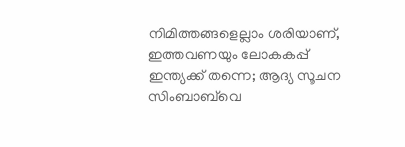നിമിത്തങ്ങളെല്ലാം ശരിയാണ്, ഇത്തവണയും ലോകകപ്പ് ഇന്ത്യക്ക് തന്നെ; ആദ്യ സൂചന സിംബാബ്‌വെ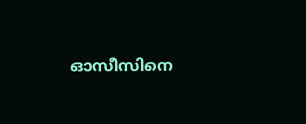ഓസീസിനെ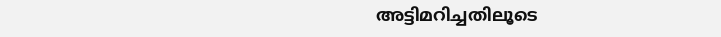അട്ടിമറിച്ചതിലൂടെ